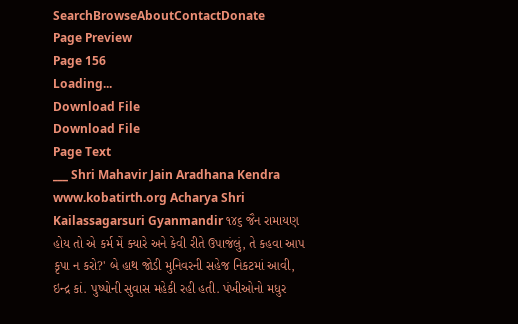SearchBrowseAboutContactDonate
Page Preview
Page 156
Loading...
Download File
Download File
Page Text
___ Shri Mahavir Jain Aradhana Kendra www.kobatirth.org Acharya Shri Kailassagarsuri Gyanmandir ૧૪૬ જૈન રામાયણ હોય તો એ કર્મ મેં ક્યારે અને કેવી રીતે ઉપાજંલું, તે કહવા આપ કૃપા ન કરો?' બે હાથ જોડી મુનિવરની સહેજ નિકટમાં આવી, ઇન્દ્ર કાં. પુષ્પોની સુવાસ મહેકી રહી હતી. પંખીઓનો મધુર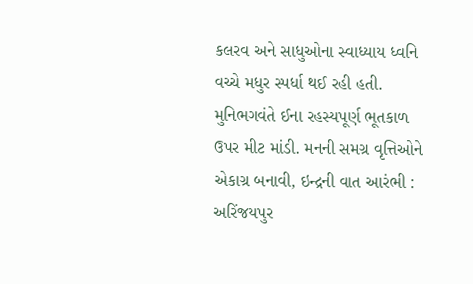કલરવ અને સાધુઓના સ્વાધ્યાય ધ્વનિ વચ્ચે મધુર સ્પર્ધા થઈ રહી હતી. મુનિભગવંતે ઈના રહસ્યપૂર્ણ ભૂતકાળ ઉપર મીટ માંડી. મનની સમગ્ર વૃત્તિઓને એકાગ્ર બનાવી, ઇન્દ્રની વાત આરંભી : અરિંજયપુર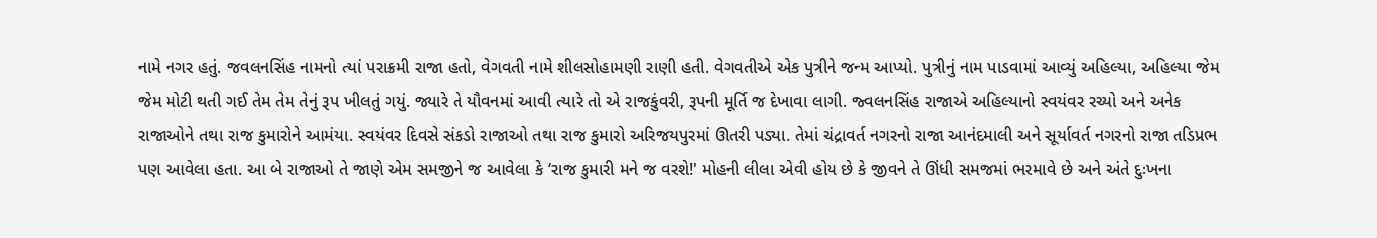નામે નગર હતું. જવલનસિંહ નામનો ત્યાં પરાક્રમી રાજા હતો, વેગવતી નામે શીલસોહામણી રાણી હતી. વેગવતીએ એક પુત્રીને જન્મ આપ્યો. પુત્રીનું નામ પાડવામાં આવ્યું અહિલ્યા, અહિલ્યા જેમ જેમ મોટી થતી ગઈ તેમ તેમ તેનું રૂપ ખીલતું ગયું. જ્યારે તે યૌવનમાં આવી ત્યારે તો એ રાજકુંવરી, રૂપની મૂર્તિ જ દેખાવા લાગી. જ્વલનસિંહ રાજાએ અહિલ્યાનો સ્વયંવર રચ્યો અને અનેક રાજાઓને તથા રાજ કુમારોને આમંયા. સ્વયંવર દિવસે સંકડો રાજાઓ તથા રાજ કુમારો અરિજયપુરમાં ઊતરી પડ્યા. તેમાં ચંદ્રાવર્ત નગરનો રાજા આનંદમાલી અને સૂર્યાવર્ત નગરનો રાજા તડિપ્રભ પણ આવેલા હતા. આ બે રાજાઓ તે જાણે એમ સમજીને જ આવેલા કે ‘રાજ કુમારી મને જ વરશે!' મોહની લીલા એવી હોય છે કે જીવને તે ઊંધી સમજમાં ભરમાવે છે અને અંતે દુઃખના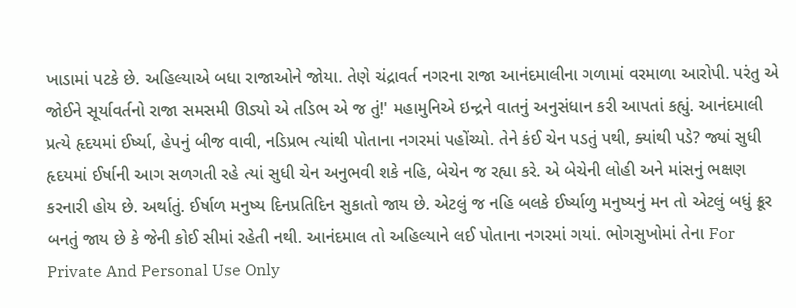ખાડામાં પટકે છે. અહિલ્યાએ બધા રાજાઓને જોયા. તેણે ચંદ્રાવર્ત નગરના રાજા આનંદમાલીના ગળામાં વરમાળા આરોપી. પરંતુ એ જોઈને સૂર્યાવર્તનો રાજા સમસમી ઊડ્યો એ તડિભ એ જ તું!' મહામુનિએ ઇન્દ્રને વાતનું અનુસંધાન કરી આપતાં કહ્યું. આનંદમાલી પ્રત્યે હૃદયમાં ઈર્ષ્યા, હેપનું બીજ વાવી, નડિપ્રભ ત્યાંથી પોતાના નગરમાં પહોંચ્યો. તેને કંઈ ચેન પડતું પથી, ક્યાંથી પડે? જ્યાં સુધી હૃદયમાં ઈર્ષાની આગ સળગતી રહે ત્યાં સુધી ચેન અનુભવી શકે નહિ, બેચેન જ રહ્યા કરે. એ બેચેની લોહી અને માંસનું ભક્ષણ કરનારી હોય છે. અર્થાતું. ઈર્ષાળ મનુષ્ય દિનપ્રતિદિન સુકાતો જાય છે. એટલું જ નહિ બલકે ઈર્ષ્યાળુ મનુષ્યનું મન તો એટલું બધું ક્રૂર બનતું જાય છે કે જેની કોઈ સીમાં રહેતી નથી. આનંદમાલ તો અહિલ્યાને લઈ પોતાના નગરમાં ગયાં. ભોગસુખોમાં તેના For Private And Personal Use Only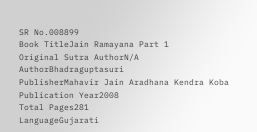SR No.008899
Book TitleJain Ramayana Part 1
Original Sutra AuthorN/A
AuthorBhadraguptasuri
PublisherMahavir Jain Aradhana Kendra Koba
Publication Year2008
Total Pages281
LanguageGujarati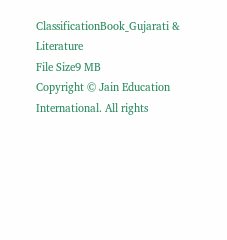ClassificationBook_Gujarati & Literature
File Size9 MB
Copyright © Jain Education International. All rights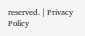reserved. | Privacy Policy